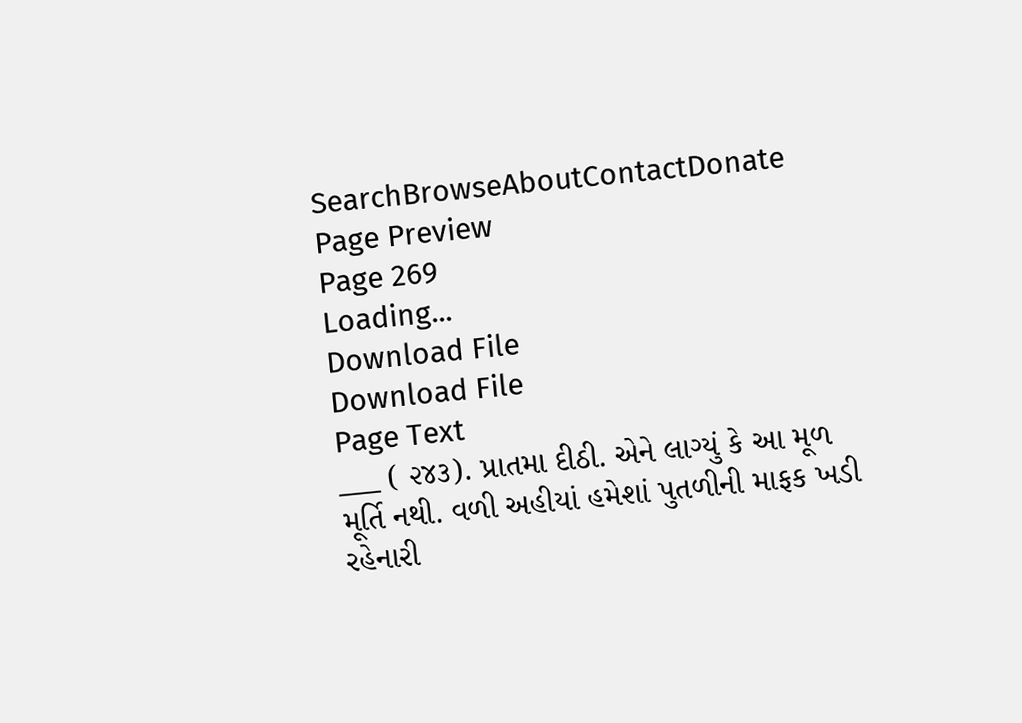SearchBrowseAboutContactDonate
Page Preview
Page 269
Loading...
Download File
Download File
Page Text
___ ( ૨૪૩). પ્રાતમા દીઠી. એને લાગ્યું કે આ મૂળ મૂર્તિ નથી. વળી અહીયાં હમેશાં પુતળીની માફક ખડી રહેનારી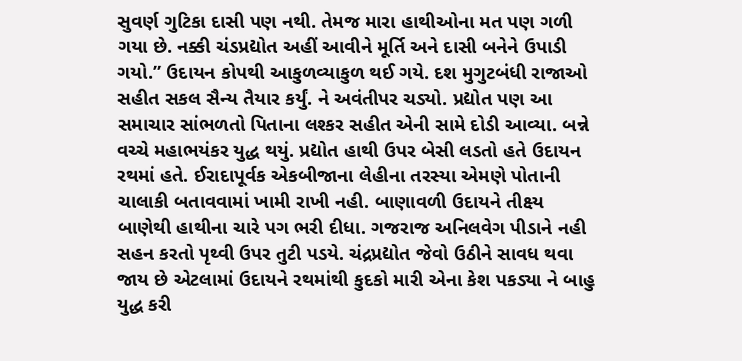સુવર્ણ ગુટિકા દાસી પણ નથી. તેમજ મારા હાથીઓના મત પણ ગળી ગયા છે. નક્કી ચંડપ્રદ્યોત અહીં આવીને મૂર્તિ અને દાસી બનેને ઉપાડી ગયો.” ઉદાયન કોપથી આકુળવ્યાકુળ થઈ ગયે. દશ મુગુટબંધી રાજાઓ સહીત સકલ સૈન્ય તૈયાર કર્યું. ને અવંતીપર ચડ્યો. પ્રદ્યોત પણ આ સમાચાર સાંભળતો પિતાના લશ્કર સહીત એની સામે દોડી આવ્યા. બન્ને વચ્ચે મહાભયંકર યુદ્ધ થયું. પ્રદ્યોત હાથી ઉપર બેસી લડતો હતે ઉદાયન રથમાં હતે. ઈરાદાપૂર્વક એકબીજાના લેહીના તરસ્યા એમણે પોતાની ચાલાકી બતાવવામાં ખામી રાખી નહી. બાણાવળી ઉદાયને તીક્ષ્ય બાણેથી હાથીના ચારે પગ ભરી દીધા. ગજરાજ અનિલવેગ પીડાને નહી સહન કરતો પૃથ્વી ઉપર તુટી પડયે. ચંદ્રપ્રદ્યોત જેવો ઉઠીને સાવધ થવા જાય છે એટલામાં ઉદાયને રથમાંથી કુદકો મારી એના કેશ પકડ્યા ને બાહુ યુદ્ધ કરી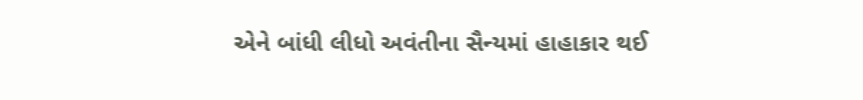એને બાંધી લીધો અવંતીના સૈન્યમાં હાહાકાર થઈ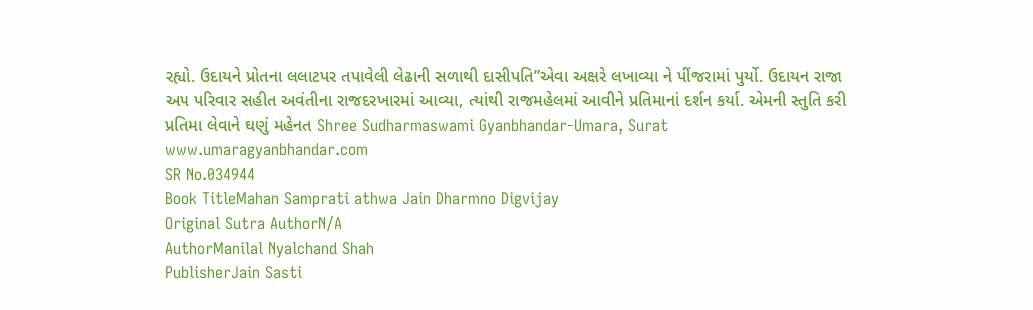રહ્યો. ઉદાયને પ્રોતના લલાટપર તપાવેલી લેઢાની સળાથી દાસીપતિ”એવા અક્ષરે લખાવ્યા ને પીંજરામાં પુર્યો. ઉદાયન રાજા અ૫ પરિવાર સહીત અવંતીના રાજદરખારમાં આવ્યા, ત્યાંથી રાજમહેલમાં આવીને પ્રતિમાનાં દર્શન કર્યા. એમની સ્તુતિ કરી પ્રતિમા લેવાને ઘણું મહેનત Shree Sudharmaswami Gyanbhandar-Umara, Surat www.umaragyanbhandar.com
SR No.034944
Book TitleMahan Samprati athwa Jain Dharmno Digvijay
Original Sutra AuthorN/A
AuthorManilal Nyalchand Shah
PublisherJain Sasti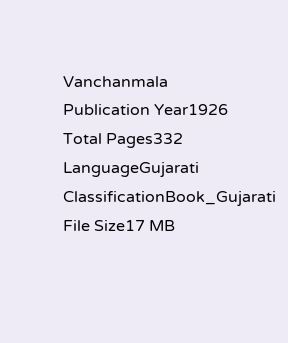Vanchanmala
Publication Year1926
Total Pages332
LanguageGujarati
ClassificationBook_Gujarati
File Size17 MB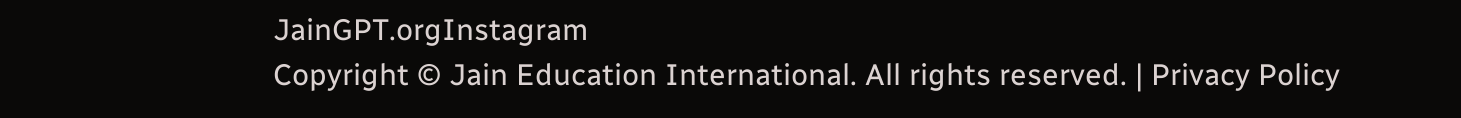JainGPT.orgInstagram
Copyright © Jain Education International. All rights reserved. | Privacy Policy